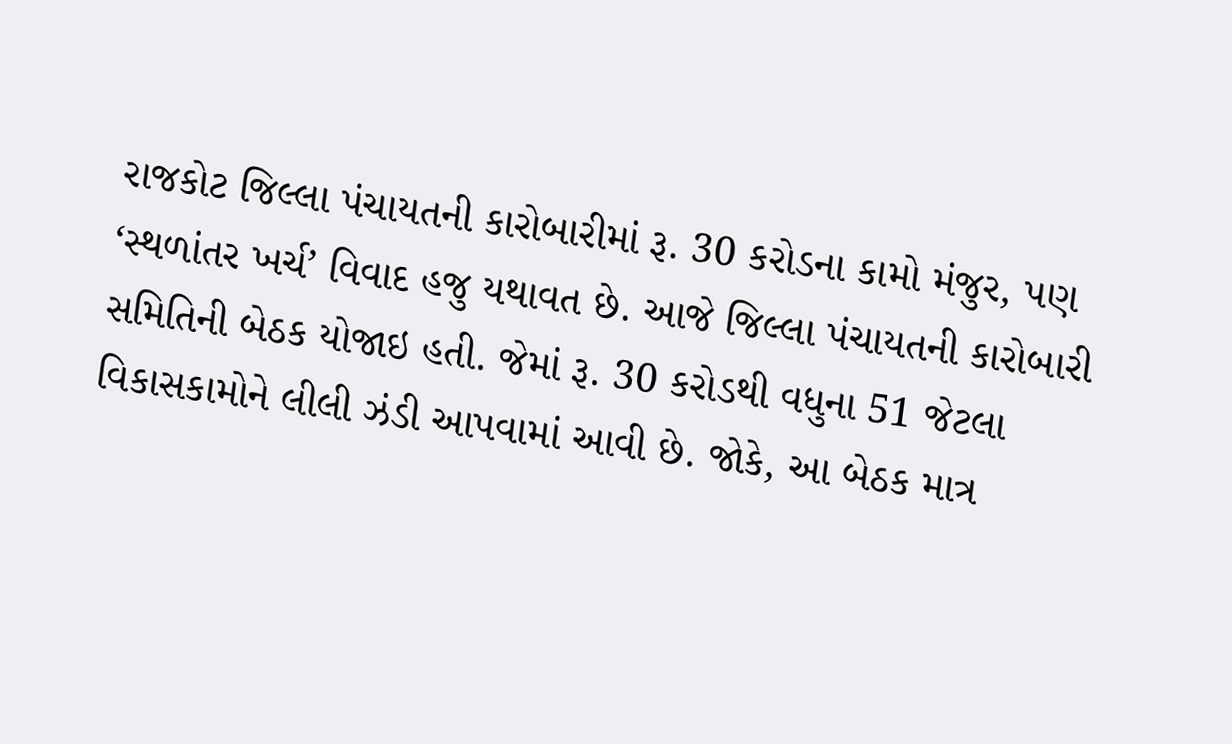રાજકોટ જિલ્લા પંચાયતની કારોબારીમાં રૂ. 30 કરોડના કામો મંજુર, પણ ‘સ્થળાંતર ખર્ચ’ વિવાદ હજુ યથાવત છે. આજે જિલ્લા પંચાયતની કારોબારી સમિતિની બેઠક યોજાઇ હતી. જેમાં રૂ. 30 કરોડથી વધુના 51 જેટલા વિકાસકામોને લીલી ઝંડી આપવામાં આવી છે. જોકે, આ બેઠક માત્ર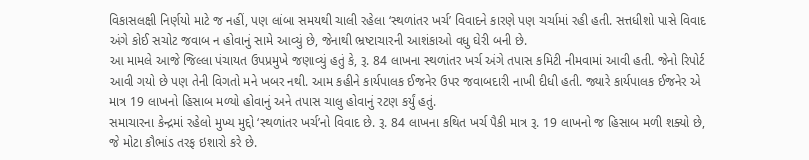વિકાસલક્ષી નિર્ણયો માટે જ નહીં, પણ લાંબા સમયથી ચાલી રહેલા ‘સ્થળાંતર ખર્ચ’ વિવાદને કારણે પણ ચર્ચામાં રહી હતી. સત્તધીશો પાસે વિવાદ અંગે કોઈ સચોટ જવાબ ન હોવાનું સામે આવ્યું છે, જેનાથી ભ્રષ્ટાચારની આશંકાઓ વધુ ઘેરી બની છે.
આ મામલે આજે જિલ્લા પંચાયત ઉપપ્રમુખે જણાવ્યું હતું કે, રૂ. 84 લાખના સ્થળાંતર ખર્ચ અંગે તપાસ કમિટી નીમવામાં આવી હતી. જેનો રિપોર્ટ આવી ગયો છે પણ તેની વિગતો મને ખબર નથી. આમ કહીને કાર્યપાલક ઈજનેર ઉપર જવાબદારી નાખી દીધી હતી. જ્યારે કાર્યપાલક ઈજનેર એ માત્ર 19 લાખનો હિસાબ મળ્યો હોવાનું અને તપાસ ચાલુ હોવાનું રટણ કર્યું હતું.
સમાચારના કેન્દ્રમાં રહેલો મુખ્ય મુદ્દો ‘સ્થળાંતર ખર્ચ’નો વિવાદ છે. રૂ. 84 લાખના કથિત ખર્ચ પૈકી માત્ર રૂ. 19 લાખનો જ હિસાબ મળી શક્યો છે, જે મોટા કૌભાંડ તરફ ઇશારો કરે છે.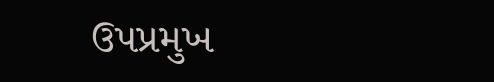ઉપપ્રમુખ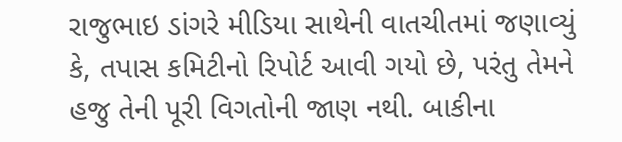રાજુભાઇ ડાંગરે મીડિયા સાથેની વાતચીતમાં જણાવ્યું કે, તપાસ કમિટીનો રિપોર્ટ આવી ગયો છે, પરંતુ તેમને હજુ તેની પૂરી વિગતોની જાણ નથી. બાકીના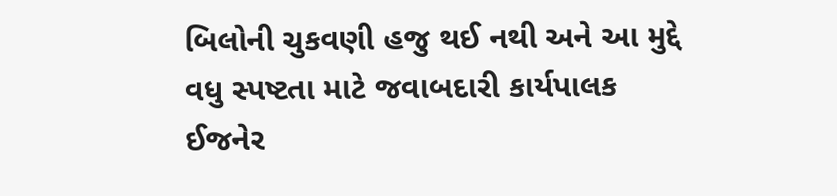બિલોની ચુકવણી હજુ થઈ નથી અને આ મુદ્દે વધુ સ્પષ્ટતા માટે જવાબદારી કાર્યપાલક ઈજનેર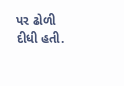પર ઢોળી દીધી હતી.